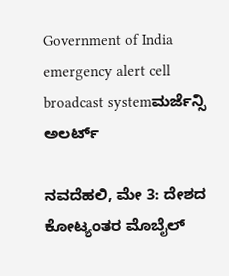Government of India emergency alert cell broadcast systemಮರ್ಜೆನ್ಸಿ ಅಲರ್ಟ್‌

ನವದೆಹಲಿ, ಮೇ 3: ದೇಶದ ಕೋಟ್ಯಂತರ ಮೊಬೈಲ್‌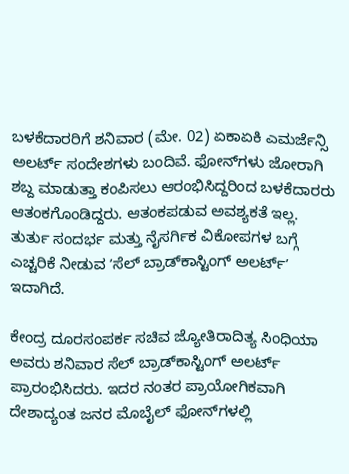ಬಳಕೆದಾರರಿಗೆ ಶನಿವಾರ (ಮೇ. 02) ಏಕಾಏಕಿ ಎಮರ್ಜೆನ್ಸಿ ಅಲರ್ಟ್‌ ಸಂದೇಶಗಳು ಬಂದಿವೆ. ಫೋನ್‌ಗಳು ಜೋರಾಗಿ ಶಬ್ದ ಮಾಡುತ್ತಾ ಕಂಪಿಸಲು ಆರಂಭಿಸಿದ್ದರಿಂದ ಬಳಕೆದಾರರು ಆತಂಕಗೊಂಡಿದ್ದರು. ಆತಂಕಪಡುವ ಅವಶ್ಯಕತೆ ಇಲ್ಲ. ತುರ್ತು ಸಂದರ್ಭ ಮತ್ತು ನೈಸರ್ಗಿಕ ವಿಕೋಪಗಳ ಬಗ್ಗೆ ಎಚ್ಚರಿಕೆ ನೀಡುವ ʼಸೆಲ್‌ ಬ್ರಾಡ್‌ಕಾಸ್ಟಿಂಗ್‌ ಅಲರ್ಟ್‌ʼ ಇದಾಗಿದೆ.

ಕೇಂದ್ರ ದೂರಸಂಪರ್ಕ ಸಚಿವ ಜ್ಯೋತಿರಾದಿತ್ಯ ಸಿಂಧಿಯಾ ಅವರು ಶನಿವಾರ ಸೆಲ್‌ ಬ್ರಾಡ್‌ಕಾಸ್ಟಿಂಗ್‌ ಅಲರ್ಟ್‌ ಪ್ರಾರಂಭಿಸಿದರು. ಇದರ ನಂತರ ಪ್ರಾಯೋಗಿಕವಾಗಿ ದೇಶಾದ್ಯಂತ ಜನರ ಮೊಬೈಲ್‌ ಫೋನ್‌ಗಳಲ್ಲಿ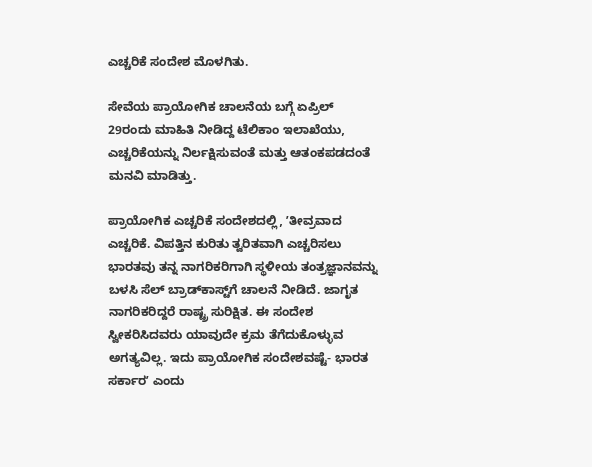ಎಚ್ಚರಿಕೆ ಸಂದೇಶ ಮೊಳಗಿತು.

ಸೇವೆಯ ಪ್ರಾಯೋಗಿಕ ಚಾಲನೆಯ ಬಗ್ಗೆ ಏಪ್ರಿಲ್‌ 29ರಂದು ಮಾಹಿತಿ ನೀಡಿದ್ದ ಟೆಲಿಕಾಂ ಇಲಾಖೆಯು, ಎಚ್ಚರಿಕೆಯನ್ನು ನಿರ್ಲಕ್ಷಿಸುವಂತೆ ಮತ್ತು ಆತಂಕಪಡದಂತೆ ಮನವಿ ಮಾಡಿತ್ತು.

ಪ್ರಾಯೋಗಿಕ ಎಚ್ಚರಿಕೆ ಸಂದೇಶದಲ್ಲಿ, ʼತೀವ್ರವಾದ ಎಚ್ಚರಿಕೆ. ವಿಪತ್ತಿನ ಕುರಿತು ತ್ವರಿತವಾಗಿ ಎಚ್ಚರಿಸಲು ಭಾರತವು ತನ್ನ ನಾಗರಿಕರಿಗಾಗಿ ಸ್ಥಳೀಯ ತಂತ್ರಜ್ಞಾನವನ್ನು ಬಳಸಿ ಸೆಲ್‌ ಬ್ರಾಡ್‌ಕಾಸ್ಟ್‌ಗೆ ಚಾಲನೆ ನೀಡಿದೆ. ಜಾಗೃತ ನಾಗರಿಕರಿದ್ದರೆ ರಾಷ್ಟ್ರ ಸುರಿಕ್ಷಿತ. ಈ ಸಂದೇಶ ಸ್ವೀಕರಿಸಿದವರು ಯಾವುದೇ ಕ್ರಮ ತೆಗೆದುಕೊಳ್ಳುವ ಅಗತ್ಯವಿಲ್ಲ. ಇದು ಪ್ರಾಯೋಗಿಕ ಸಂದೇಶವಷ್ಟೆ- ಭಾರತ ಸರ್ಕಾರʼ ಎಂದು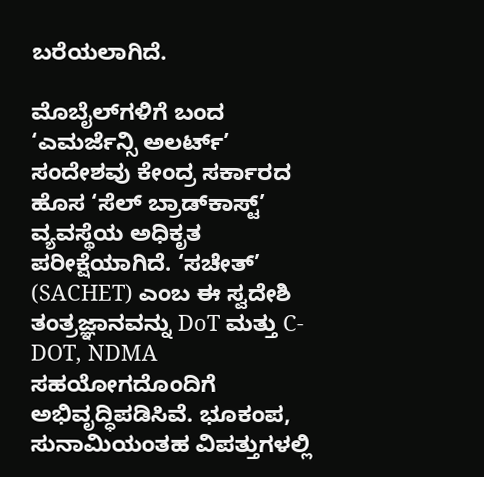ಬರೆಯಲಾಗಿದೆ.

ಮೊಬೈಲ್‌ಗಳಿಗೆ ಬಂದ ‘ಎಮರ್ಜೆನ್ಸಿ ಅಲರ್ಟ್’ ಸಂದೇಶವು ಕೇಂದ್ರ ಸರ್ಕಾರದ ಹೊಸ ‘ಸೆಲ್ ಬ್ರಾಡ್‌ಕಾಸ್ಟ್’ ವ್ಯವಸ್ಥೆಯ ಅಧಿಕೃತ ಪರೀಕ್ಷೆಯಾಗಿದೆ. ‘ಸಚೇತ್’ (SACHET) ಎಂಬ ಈ ಸ್ವದೇಶಿ ತಂತ್ರಜ್ಞಾನವನ್ನು DoT ಮತ್ತು C-DOT, NDMA ಸಹಯೋಗದೊಂದಿಗೆ ಅಭಿವೃದ್ಧಿಪಡಿಸಿವೆ. ಭೂಕಂಪ, ಸುನಾಮಿಯಂತಹ ವಿಪತ್ತುಗಳಲ್ಲಿ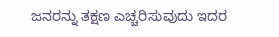ಜನರನ್ನು ತಕ್ಷಣ ಎಚ್ಚರಿಸುವುದು ಇದರ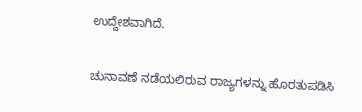ಉದ್ದೇಶವಾಗಿದೆ.

ಚುನಾವಣೆ ನಡೆಯಲಿರುವ ರಾಜ್ಯಗಳನ್ನು ಹೊರತುಪಡಿಸಿ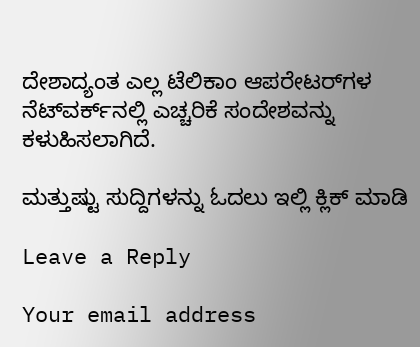ದೇಶಾದ್ಯಂತ ಎಲ್ಲ ಟೆಲಿಕಾಂ ಆಪರೇಟರ್‌ಗಳ ನೆಟ್‌ವರ್ಕ್‌ನಲ್ಲಿ ಎಚ್ಚರಿಕೆ ಸಂದೇಶವನ್ನು ಕಳುಹಿಸಲಾಗಿದೆ.

ಮತ್ತುಷ್ಟು ಸುದ್ದಿಗಳನ್ನು ಓದಲು ಇಲ್ಲಿ ಕ್ಲಿಕ್‌ ಮಾಡಿ

Leave a Reply

Your email address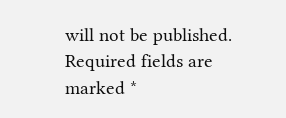will not be published. Required fields are marked *